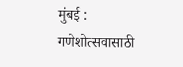मुंबई : गणेशोत्सवासाठी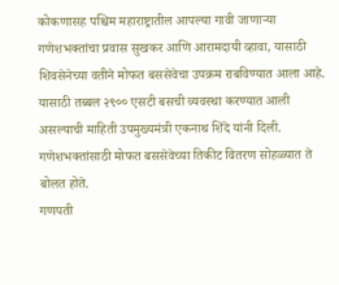कोकणासह पश्चिम महाराष्ट्रातील आपल्या गावी जाणाऱ्या गणेशभक्तांचा प्रवास सुखकर आणि आरामदायी व्हावा, यासाठी शिवसेनेच्या वतीने मोफत बससेवेचा उपक्रम राबविण्यात आला आहे. यासाठी तब्बल २९०० एसटी बसची व्यवस्था करण्यात आली असल्याची माहिती उपमुख्यमंत्री एकनाथ शिंदे यांनी दिली. गणेशभक्तांसाठी मोफत बससेवेच्या तिकीट वितरण सोहळ्यात ते बोलत होते.
गणपती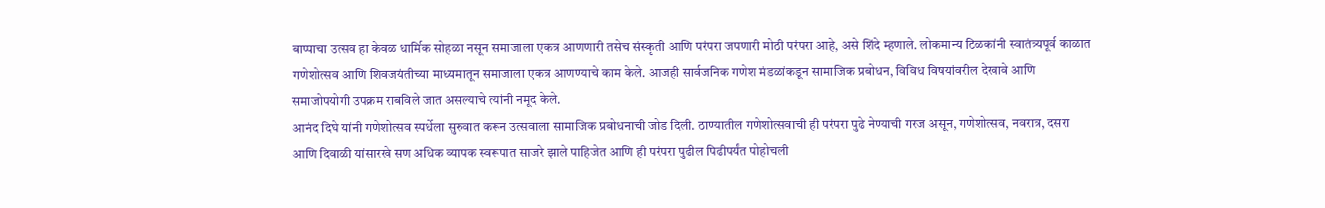बाप्पाचा उत्सव हा केवळ धार्मिक सोहळा नसून समाजाला एकत्र आणणारी तसेच संस्कृती आणि परंपरा जपणारी मोठी परंपरा आहे, असे शिंदे म्हणाले. लोकमान्य टिळकांनी स्वातंत्र्यपूर्व काळात गणेशोत्सव आणि शिवजयंतीच्या माध्यमातून समाजाला एकत्र आणण्याचे काम केले. आजही सार्वजनिक गणेश मंडळांकडून सामाजिक प्रबोधन, विविध विषयांवरील देखावे आणि समाजोपयोगी उपक्रम राबविले जात असल्याचे त्यांनी नमूद केले.
आनंद दिघे यांनी गणेशोत्सव स्पर्धेला सुरुवात करून उत्सवाला सामाजिक प्रबोधनाची जोड दिली. ठाण्यातील गणेशोत्सवाची ही परंपरा पुढे नेण्याची गरज असून, गणेशोत्सव, नवरात्र, दसरा आणि दिवाळी यांसारखे सण अधिक व्यापक स्वरूपात साजरे झाले पाहिजेत आणि ही परंपरा पुढील पिढीपर्यंत पोहोचली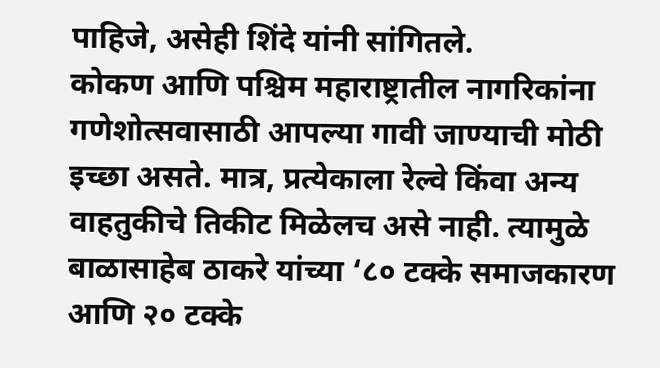पाहिजे, असेही शिंदे यांनी सांगितले.
कोकण आणि पश्चिम महाराष्ट्रातील नागरिकांना गणेशोत्सवासाठी आपल्या गावी जाण्याची मोठी इच्छा असते. मात्र, प्रत्येकाला रेल्वे किंवा अन्य वाहतुकीचे तिकीट मिळेलच असे नाही. त्यामुळे बाळासाहेब ठाकरे यांच्या ‘८० टक्के समाजकारण आणि २० टक्के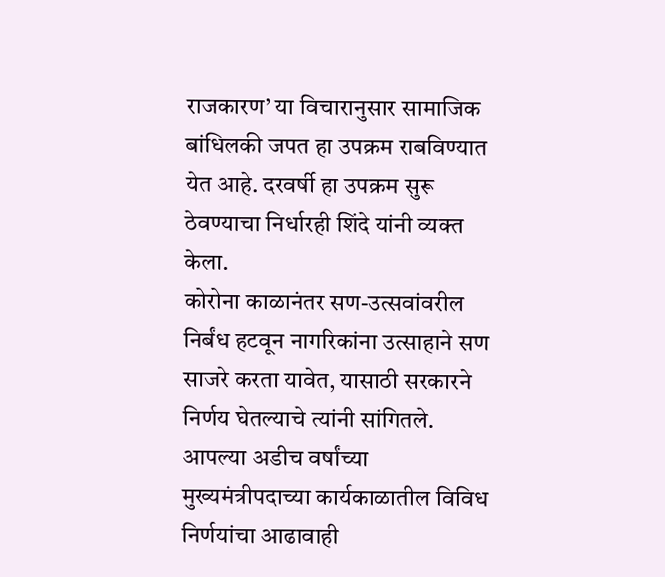राजकारण’ या विचारानुसार सामाजिक बांधिलकी जपत हा उपक्रम राबविण्यात येत आहे. दरवर्षी हा उपक्रम सुरू ठेवण्याचा निर्धारही शिंदे यांनी व्यक्त केला.
कोरोना काळानंतर सण-उत्सवांवरील निर्बंध हटवून नागरिकांना उत्साहाने सण साजरे करता यावेत, यासाठी सरकारने निर्णय घेतल्याचे त्यांनी सांगितले. आपल्या अडीच वर्षांच्या मुख्यमंत्रीपदाच्या कार्यकाळातील विविध निर्णयांचा आढावाही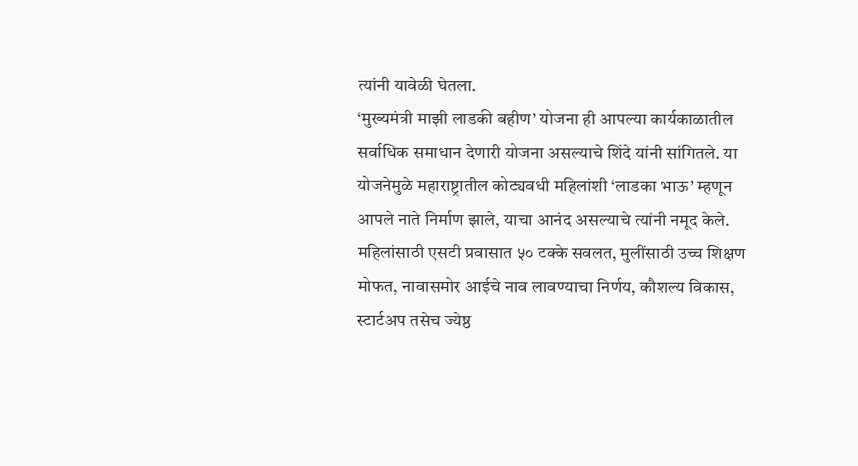त्यांनी यावेळी घेतला.
‘मुख्यमंत्री माझी लाडकी बहीण’ योजना ही आपल्या कार्यकाळातील सर्वाधिक समाधान देणारी योजना असल्याचे शिंदे यांनी सांगितले. या योजनेमुळे महाराष्ट्रातील कोट्यवधी महिलांशी ‘लाडका भाऊ’ म्हणून आपले नाते निर्माण झाले, याचा आनंद असल्याचे त्यांनी नमूद केले.
महिलांसाठी एसटी प्रवासात ५० टक्के सवलत, मुलींसाठी उच्च शिक्षण मोफत, नावासमोर आईचे नाव लावण्याचा निर्णय, कौशल्य विकास, स्टार्टअप तसेच ज्येष्ठ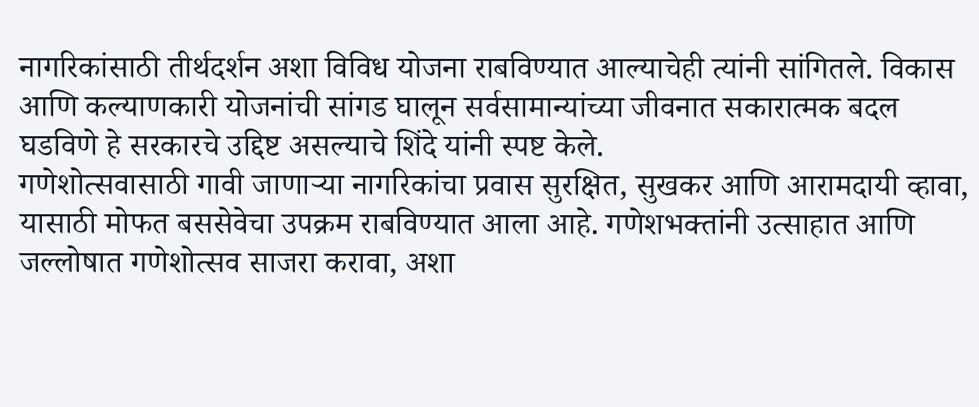नागरिकांसाठी तीर्थदर्शन अशा विविध योजना राबविण्यात आल्याचेही त्यांनी सांगितले. विकास आणि कल्याणकारी योजनांची सांगड घालून सर्वसामान्यांच्या जीवनात सकारात्मक बदल घडविणे हे सरकारचे उद्दिष्ट असल्याचे शिंदे यांनी स्पष्ट केले.
गणेशोत्सवासाठी गावी जाणाऱ्या नागरिकांचा प्रवास सुरक्षित, सुखकर आणि आरामदायी व्हावा, यासाठी मोफत बससेवेचा उपक्रम राबविण्यात आला आहे. गणेशभक्तांनी उत्साहात आणि जल्लोषात गणेशोत्सव साजरा करावा, अशा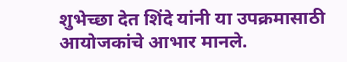शुभेच्छा देत शिंदे यांनी या उपक्रमासाठी आयोजकांचे आभार मानले.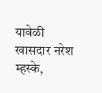यावेळी खासदार नरेश म्हस्के,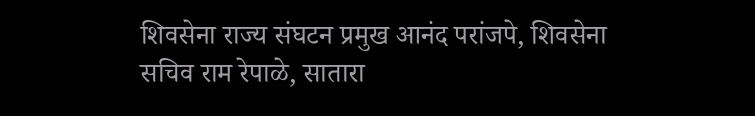शिवसेना राज्य संघटन प्रमुख आनंद परांजपे, शिवसेना सचिव राम रेपाळे, सातारा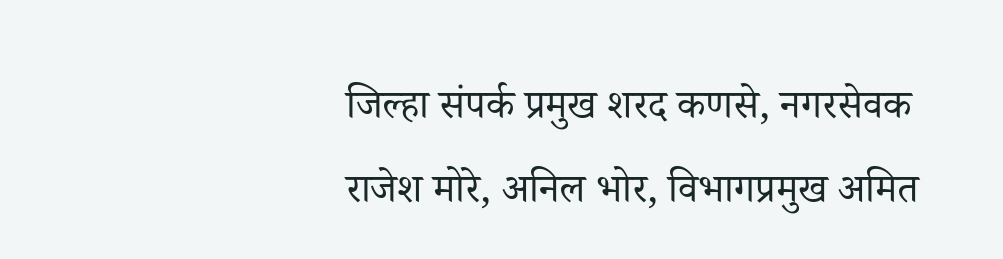जिल्हा संपर्क प्रमुख शरद कणसे, नगरसेवक राजेश मोरे, अनिल भोर, विभागप्रमुख अमित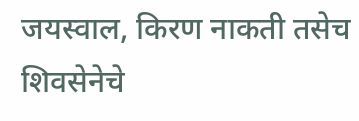जयस्वाल, किरण नाकती तसेच शिवसेनेचे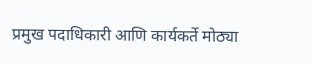प्रमुख पदाधिकारी आणि कार्यकर्ते मोठ्या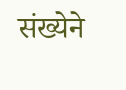संख्येने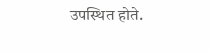उपस्थित होते.